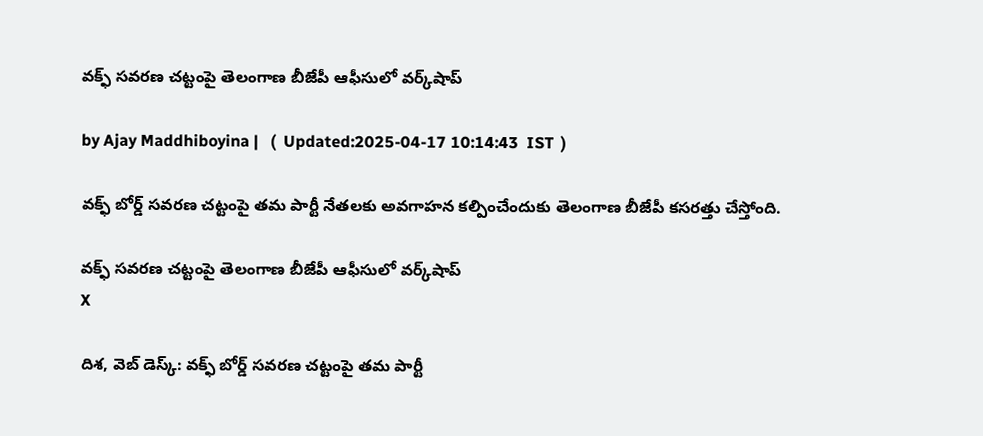వక్ఫ్‌ సవరణ చట్టంపై తెలంగాణ‌ బీజేపీ ఆఫీసులో వర్క్‌షాప్‌

by Ajay Maddhiboyina |   (  Updated:2025-04-17 10:14:43  IST  )

వ‌క్ఫ్ బోర్డ్ స‌వ‌ర‌ణ చ‌ట్టంపై త‌మ పార్టీ నేత‌ల‌కు అవ‌గాహ‌న క‌ల్పించేందుకు తెలంగాణ బీజేపీ క‌స‌రత్తు చేస్తోంది.

వక్ఫ్‌ సవరణ చట్టంపై తెలంగాణ‌ బీజేపీ ఆఫీసులో వర్క్‌షాప్‌
X

దిశ, వెబ్ డెస్క్: వ‌క్ఫ్ బోర్డ్ స‌వ‌ర‌ణ చ‌ట్టంపై త‌మ పార్టీ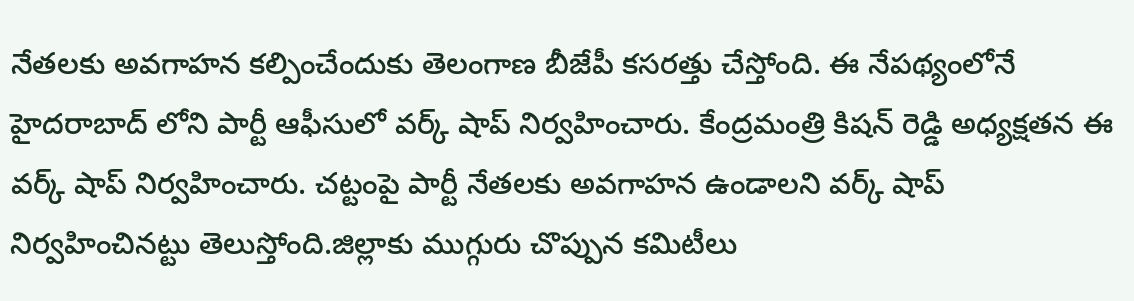నేత‌ల‌కు అవ‌గాహ‌న క‌ల్పించేందుకు తెలంగాణ బీజేపీ క‌స‌రత్తు చేస్తోంది. ఈ నేప‌థ్యంలోనే హైద‌రాబాద్ లోని పార్టీ ఆఫీసులో వ‌ర్క్ షాప్ నిర్వ‌హించారు. కేంద్ర‌మంత్రి కిష‌న్ రెడ్డి అధ్య‌క్ష‌త‌న ఈ వ‌ర్క్ షాప్ నిర్వ‌హించారు. చ‌ట్టంపై పార్టీ నేత‌ల‌కు అవ‌గాహ‌న ఉండాల‌ని వ‌ర్క్ షాప్ నిర్వ‌హించిన‌ట్టు తెలుస్తోంది.జిల్లాకు ముగ్గురు చొప్పున క‌మిటీలు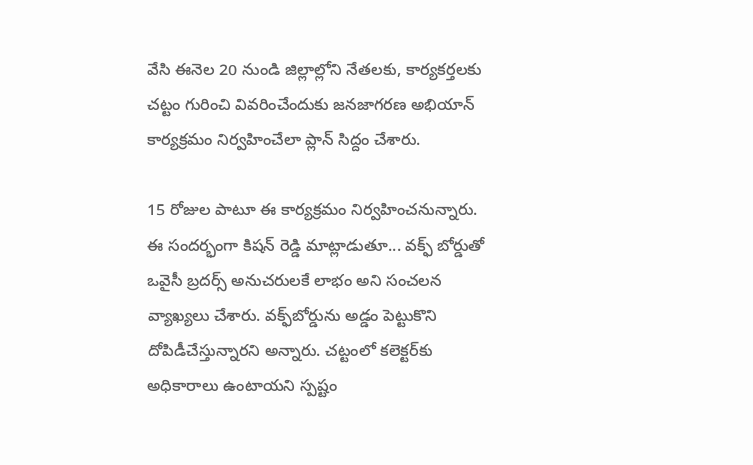వేసి ఈనెల 20 నుండి జిల్లాల్లోని నేత‌ల‌కు, కార్య‌క‌ర్త‌ల‌కు చ‌ట్టం గురించి వివ‌రించేందుకు జ‌న‌జాగ‌ర‌ణ అభియాన్ కార్య‌క్రమం నిర్వ‌హించేలా ప్లాన్ సిద్దం చేశారు.

15 రోజుల పాటూ ఈ కార్య‌క్ర‌మం నిర్వ‌హించ‌నున్నారు. ఈ సంద‌ర్భంగా కిష‌న్ రెడ్డి మాట్లాడుతూ... వక్ఫ్ బోర్డుతో ఒవైసీ బ్రదర్స్‌ అనుచరులకే లాభం అని సంచ‌ల‌న వ్యాఖ్య‌లు చేశారు. వక్ఫ్‌బోర్డును అడ్డం పెట్టుకొని దోపిడీచేస్తున్నారని అన్నారు. చట్టంలో కలెక్టర్‌కు అధికారాలు ఉంటాయని స్ప‌ష్టం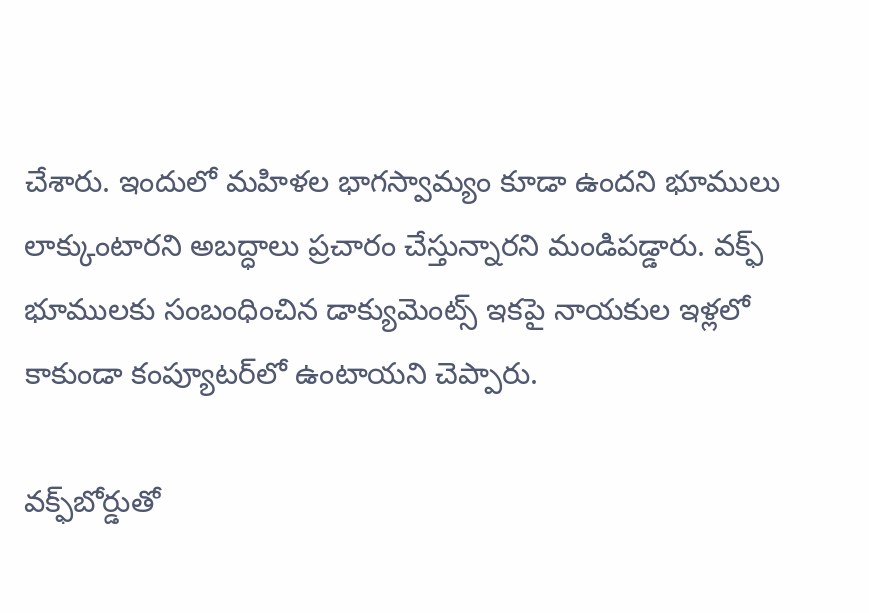చేశారు. ఇందులో మహిళల భాగస్వామ్యం కూడా ఉందని భూములు లాక్కుంటారని అబద్ధాలు ప్రచారం చేస్తున్నారని మండిప‌డ్డారు. వక్ఫ్ భూములకు సంబంధించిన డాక్యుమెంట్స్ ఇకపై నాయకుల ఇళ్లలో కాకుండా కంప్యూటర్‌లో ఉంటాయని చెప్పారు.

వక్ఫ్‌బోర్డుతో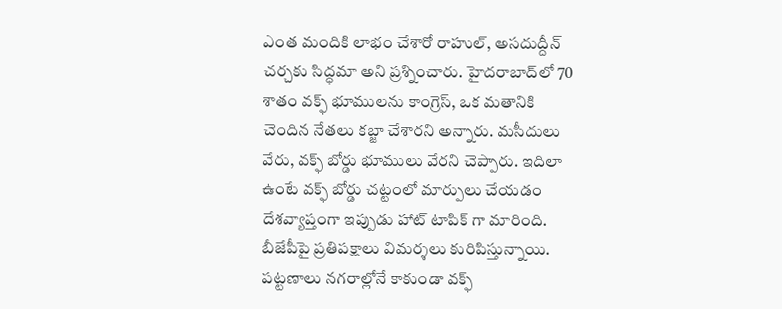ఎంత మందికి లాభం చేశారో రాహుల్, అసదుద్దీన్ చర్చకు సిద్ధమా అని ప్ర‌శ్నించారు. హైదరాబాద్‌లో 70 శాతం వక్ఫ్ భూములను కాంగ్రెస్, ఒక మతానికి చెందిన నేతలు కబ్జా చేశారని అన్నారు. మసీదులు వేరు, వక్ఫ్ బోర్డు భూములు వేరని చెప్పారు. ఇదిలా ఉంటే వ‌క్ఫ్ బోర్డు చ‌ట్టంలో మార్పులు చేయ‌డం దేశ‌వ్యాప్తంగా ఇప్పుడు హాట్ టాపిక్ గా మారింది. బీజేపీపై ప్ర‌తిప‌క్షాలు విమ‌ర్శ‌లు కురిపిస్తున్నాయి. ప‌ట్ట‌ణాలు న‌గ‌రాల్లోనే కాకుండా వ‌క్ఫ్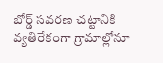బోర్డ్ స‌వ‌ర‌ణ చ‌ట్టానికి వ్య‌తిరేకంగా గ్రామాల్లోనూ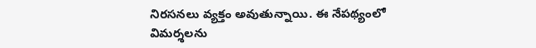నిర‌స‌న‌లు వ్య‌క్తం అవుతున్నాయి. ఈ నేప‌థ్యంలో విమ‌ర్శ‌లను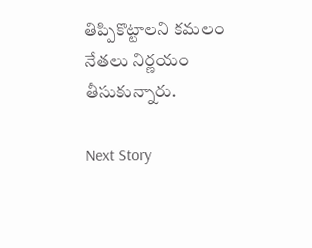తిప్పికొట్టాల‌ని క‌మ‌లం నేత‌లు నిర్ణ‌యం తీసుకున్నారు.

Next Story